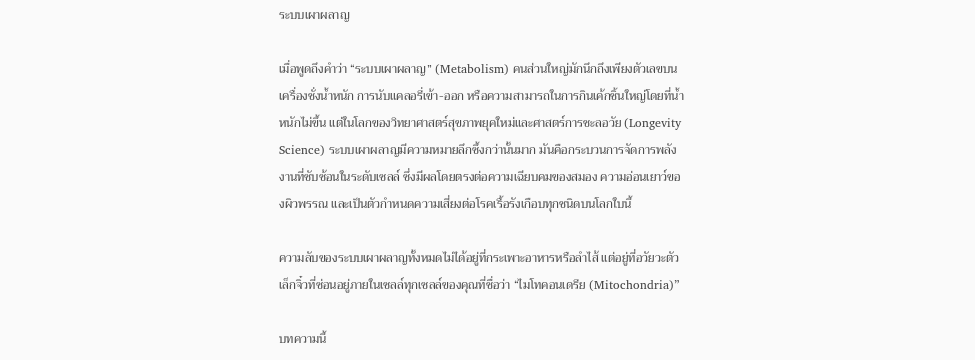ระบบเผาผลาญ

เมื่อพูดถึงคำว่า “ระบบเผาผลาญ” (Metabolism) คนส่วนใหญ่มักนึกถึงเพียงตัวเลขบนเครื่องชั่งน้ำหนัก การนับแคลอรี่เข้า-ออก หรือความสามารถในการกินเค้กชิ้นใหญ่โดยที่น้ำหนักไม่ขึ้น แต่ในโลกของวิทยาศาสตร์สุขภาพยุคใหม่และศาสตร์การชะลอวัย (Longevity Science) ระบบเผาผลาญมีความหมายลึกซึ้งกว่านั้นมาก มันคือกระบวนการจัดการพลังงานที่ซับซ้อนในระดับเซลล์ ซึ่งมีผลโดยตรงต่อความเฉียบคมของสมอง ความอ่อนเยาว์ของผิวพรรณ และเป็นตัวกำหนดความเสี่ยงต่อโรคเรื้อรังเกือบทุกชนิดบนโลกใบนี้

ความลับของระบบเผาผลาญทั้งหมดไม่ได้อยู่ที่กระเพาะอาหารหรือลำไส้ แต่อยู่ที่อวัยวะตัวเล็กจิ๋วที่ซ่อนอยู่ภายในเซลล์ทุกเซลล์ของคุณที่ชื่อว่า “ไมโทคอนเดรีย (Mitochondria)”

บทความนี้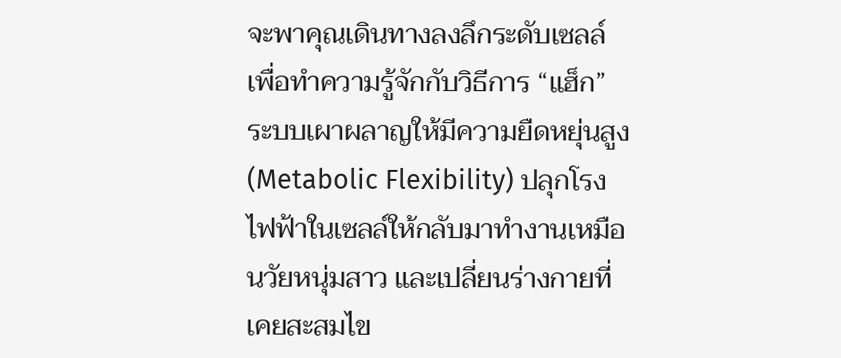จะพาคุณเดินทางลงลึกระดับเซลล์ เพื่อทำความรู้จักกับวิธีการ “แฮ็ก” ระบบเผาผลาญให้มีความยืดหยุ่นสูง (Metabolic Flexibility) ปลุกโรงไฟฟ้าในเซลล์ให้กลับมาทำงานเหมือนวัยหนุ่มสาว และเปลี่ยนร่างกายที่เคยสะสมไข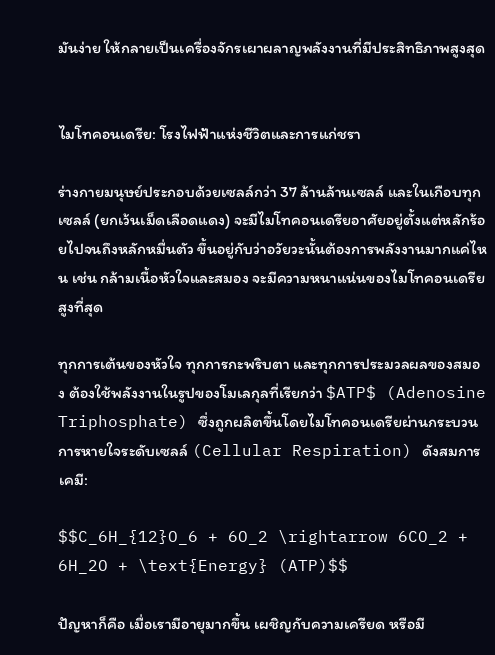มันง่าย ให้กลายเป็นเครื่องจักรเผาผลาญพลังงานที่มีประสิทธิภาพสูงสุด


ไมโทคอนเดรีย: โรงไฟฟ้าแห่งชีวิตและการแก่ชรา

ร่างกายมนุษย์ประกอบด้วยเซลล์กว่า 37 ล้านล้านเซลล์ และในเกือบทุกเซลล์ (ยกเว้นเม็ดเลือดแดง) จะมีไมโทคอนเดรียอาศัยอยู่ตั้งแต่หลักร้อยไปจนถึงหลักหมื่นตัว ขึ้นอยู่กับว่าอวัยวะนั้นต้องการพลังงานมากแค่ไหน เช่น กล้ามเนื้อหัวใจและสมอง จะมีความหนาแน่นของไมโทคอนเดรียสูงที่สุด

ทุกการเต้นของหัวใจ ทุกการกะพริบตา และทุกการประมวลผลของสมอง ต้องใช้พลังงานในรูปของโมเลกุลที่เรียกว่า $ATP$ (Adenosine Triphosphate) ซึ่งถูกผลิตขึ้นโดยไมโทคอนเดรียผ่านกระบวนการหายใจระดับเซลล์ (Cellular Respiration) ดังสมการเคมี:

$$C_6H_{12}O_6 + 6O_2 \rightarrow 6CO_2 + 6H_2O + \text{Energy} (ATP)$$

ปัญหาก็คือ เมื่อเรามีอายุมากขึ้น เผชิญกับความเครียด หรือมี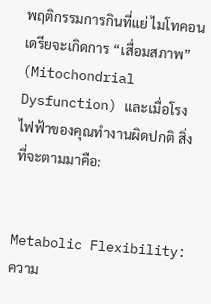พฤติกรรมการกินที่แย่ ไมโทคอนเดรียจะเกิดการ “เสื่อมสภาพ” (Mitochondrial Dysfunction) และเมื่อโรงไฟฟ้าของคุณทำงานผิดปกติ สิ่งที่จะตามมาคือ:


Metabolic Flexibility: ความ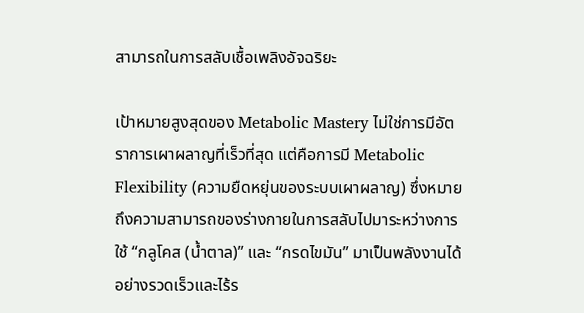สามารถในการสลับเชื้อเพลิงอัจฉริยะ

เป้าหมายสูงสุดของ Metabolic Mastery ไม่ใช่การมีอัตราการเผาผลาญที่เร็วที่สุด แต่คือการมี Metabolic Flexibility (ความยืดหยุ่นของระบบเผาผลาญ) ซึ่งหมายถึงความสามารถของร่างกายในการสลับไปมาระหว่างการใช้ “กลูโคส (น้ำตาล)” และ “กรดไขมัน” มาเป็นพลังงานได้อย่างรวดเร็วและไร้ร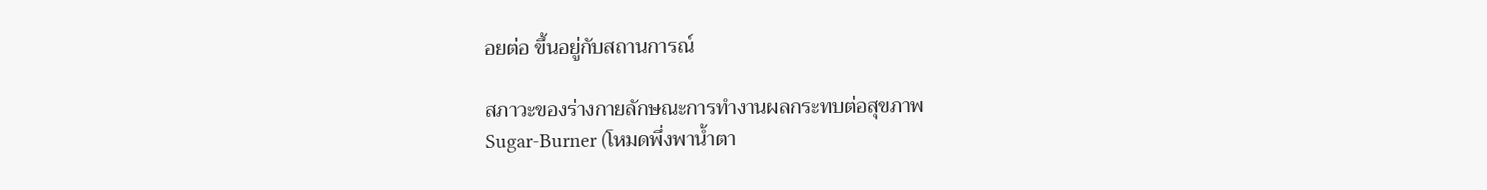อยต่อ ขึ้นอยู่กับสถานการณ์

สภาวะของร่างกายลักษณะการทำงานผลกระทบต่อสุขภาพ
Sugar-Burner (โหมดพึ่งพาน้ำตา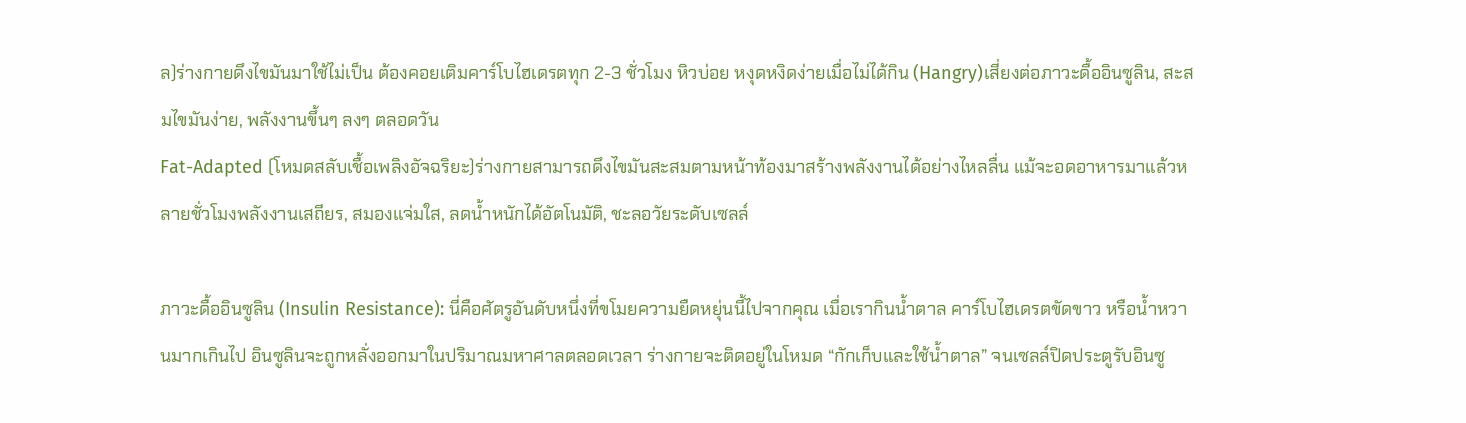ล)ร่างกายดึงไขมันมาใช้ไม่เป็น ต้องคอยเติมคาร์โบไฮเดรตทุก 2-3 ชั่วโมง หิวบ่อย หงุดหงิดง่ายเมื่อไม่ได้กิน (Hangry)เสี่ยงต่อภาวะดื้ออินซูลิน, สะสมไขมันง่าย, พลังงานขึ้นๆ ลงๆ ตลอดวัน
Fat-Adapted (โหมดสลับเชื้อเพลิงอัจฉริยะ)ร่างกายสามารถดึงไขมันสะสมตามหน้าท้องมาสร้างพลังงานได้อย่างไหลลื่น แม้จะอดอาหารมาแล้วหลายชั่วโมงพลังงานเสถียร, สมองแจ่มใส, ลดน้ำหนักได้อัตโนมัติ, ชะลอวัยระดับเซลล์

ภาวะดื้ออินซูลิน (Insulin Resistance): นี่คือศัตรูอันดับหนึ่งที่ขโมยความยืดหยุ่นนี้ไปจากคุณ เมื่อเรากินน้ำตาล คาร์โบไฮเดรตขัดขาว หรือน้ำหวานมากเกินไป อินซูลินจะถูกหลั่งออกมาในปริมาณมหาศาลตลอดเวลา ร่างกายจะติดอยู่ในโหมด “กักเก็บและใช้น้ำตาล” จนเซลล์ปิดประตูรับอินซู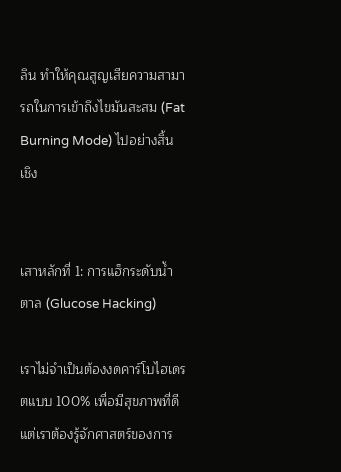ลิน ทำให้คุณสูญเสียความสามารถในการเข้าถึงไขมันสะสม (Fat Burning Mode) ไปอย่างสิ้นเชิง


เสาหลักที่ 1: การแฮ็กระดับน้ำตาล (Glucose Hacking)

เราไม่จำเป็นต้องงดคาร์โบไฮเดรตแบบ 100% เพื่อมีสุขภาพที่ดี แต่เราต้องรู้จักศาสตร์ของการ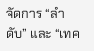จัดการ “ลำดับ” และ “เทค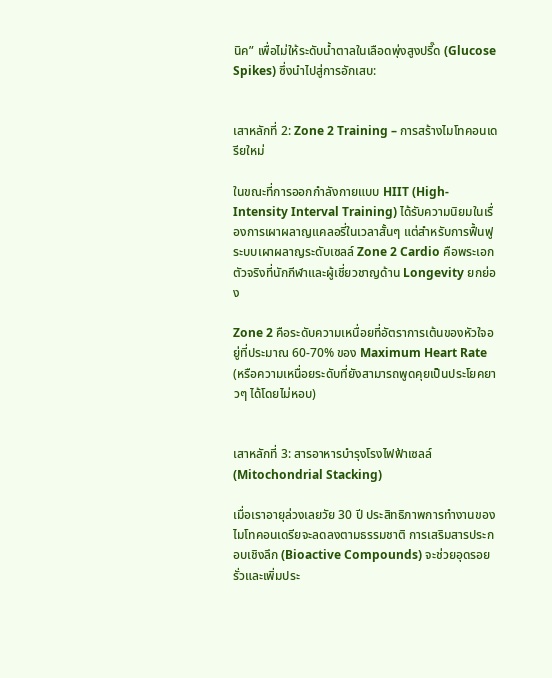นิค” เพื่อไม่ให้ระดับน้ำตาลในเลือดพุ่งสูงปรี๊ด (Glucose Spikes) ซึ่งนำไปสู่การอักเสบ:


เสาหลักที่ 2: Zone 2 Training – การสร้างไมโทคอนเดรียใหม่

ในขณะที่การออกกำลังกายแบบ HIIT (High-Intensity Interval Training) ได้รับความนิยมในเรื่องการเผาผลาญแคลอรี่ในเวลาสั้นๆ แต่สำหรับการฟื้นฟูระบบเผาผลาญระดับเซลล์ Zone 2 Cardio คือพระเอกตัวจริงที่นักกีฬาและผู้เชี่ยวชาญด้าน Longevity ยกย่อง

Zone 2 คือระดับความเหนื่อยที่อัตราการเต้นของหัวใจอยู่ที่ประมาณ 60-70% ของ Maximum Heart Rate (หรือความเหนื่อยระดับที่ยังสามารถพูดคุยเป็นประโยคยาวๆ ได้โดยไม่หอบ)


เสาหลักที่ 3: สารอาหารบำรุงโรงไฟฟ้าเซลล์ (Mitochondrial Stacking)

เมื่อเราอายุล่วงเลยวัย 30 ปี ประสิทธิภาพการทำงานของไมโทคอนเดรียจะลดลงตามธรรมชาติ การเสริมสารประกอบเชิงลึก (Bioactive Compounds) จะช่วยอุดรอยรั่วและเพิ่มประ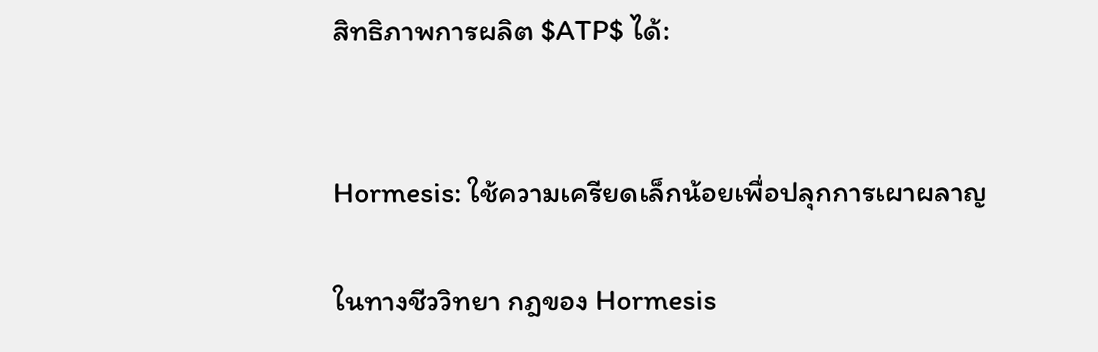สิทธิภาพการผลิต $ATP$ ได้:


Hormesis: ใช้ความเครียดเล็กน้อยเพื่อปลุกการเผาผลาญ

ในทางชีววิทยา กฎของ Hormesis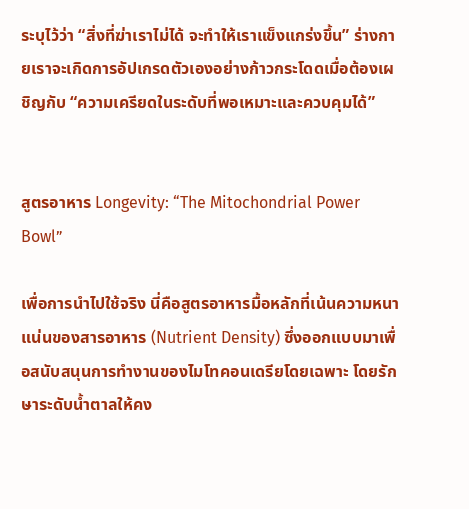ระบุไว้ว่า “สิ่งที่ฆ่าเราไม่ได้ จะทำให้เราแข็งแกร่งขึ้น” ร่างกายเราจะเกิดการอัปเกรดตัวเองอย่างก้าวกระโดดเมื่อต้องเผชิญกับ “ความเครียดในระดับที่พอเหมาะและควบคุมได้”


สูตรอาหาร Longevity: “The Mitochondrial Power Bowl”

เพื่อการนำไปใช้จริง นี่คือสูตรอาหารมื้อหลักที่เน้นความหนาแน่นของสารอาหาร (Nutrient Density) ซึ่งออกแบบมาเพื่อสนับสนุนการทำงานของไมโทคอนเดรียโดยเฉพาะ โดยรักษาระดับน้ำตาลให้คง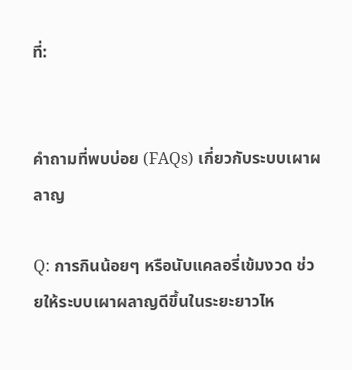ที่:


คำถามที่พบบ่อย (FAQs) เกี่ยวกับระบบเผาผลาญ

Q: การกินน้อยๆ หรือนับแคลอรี่เข้มงวด ช่วยให้ระบบเผาผลาญดีขึ้นในระยะยาวไห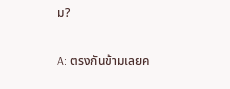ม?

A: ตรงกันข้ามเลยค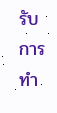รับ การทำ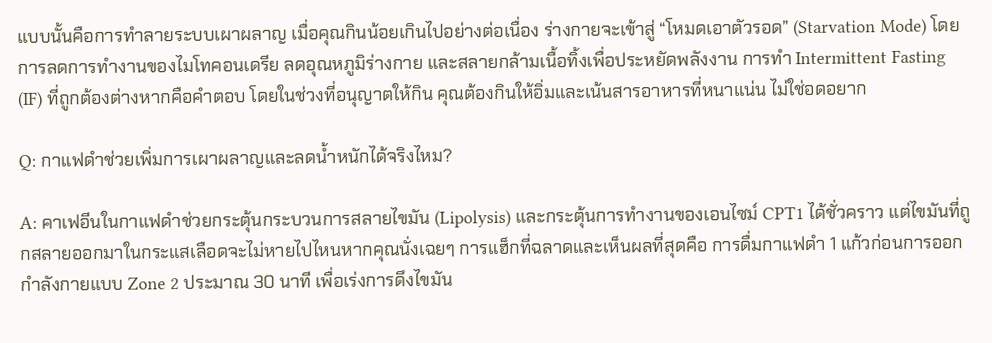แบบนั้นคือการทำลายระบบเผาผลาญ เมื่อคุณกินน้อยเกินไปอย่างต่อเนื่อง ร่างกายจะเข้าสู่ “โหมดเอาตัวรอด” (Starvation Mode) โดยการลดการทำงานของไมโทคอนเดรีย ลดอุณหภูมิร่างกาย และสลายกล้ามเนื้อทิ้งเพื่อประหยัดพลังงาน การทำ Intermittent Fasting (IF) ที่ถูกต้องต่างหากคือคำตอบ โดยในช่วงที่อนุญาตให้กิน คุณต้องกินให้อิ่มและเน้นสารอาหารที่หนาแน่น ไม่ใช่อดอยาก

Q: กาแฟดำช่วยเพิ่มการเผาผลาญและลดน้ำหนักได้จริงไหม?

A: คาเฟอีนในกาแฟดำช่วยกระตุ้นกระบวนการสลายไขมัน (Lipolysis) และกระตุ้นการทำงานของเอนไซม์ CPT1 ได้ชั่วคราว แต่ไขมันที่ถูกสลายออกมาในกระแสเลือดจะไม่หายไปไหนหากคุณนั่งเฉยๆ การแฮ็กที่ฉลาดและเห็นผลที่สุดคือ การดื่มกาแฟดำ 1 แก้วก่อนการออกกำลังกายแบบ Zone 2 ประมาณ 30 นาที เพื่อเร่งการดึงไขมัน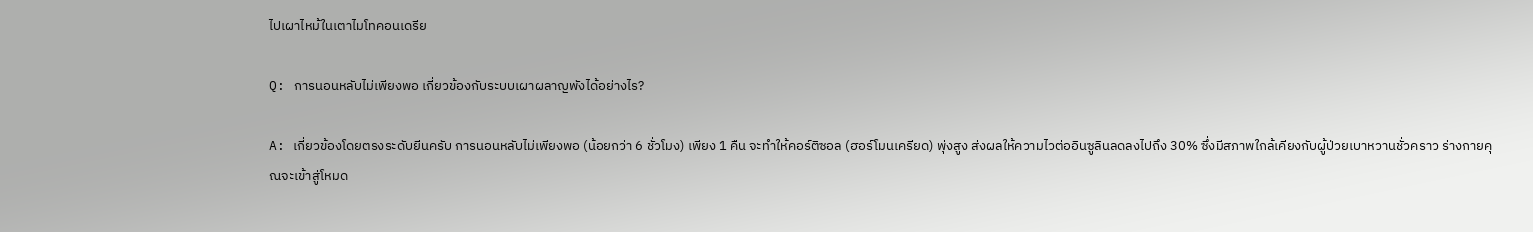ไปเผาไหม้ในเตาไมโทคอนเดรีย

Q: การนอนหลับไม่เพียงพอ เกี่ยวข้องกับระบบเผาผลาญพังได้อย่างไร?

A: เกี่ยวข้องโดยตรงระดับยีนครับ การนอนหลับไม่เพียงพอ (น้อยกว่า 6 ชั่วโมง) เพียง 1 คืน จะทำให้คอร์ติซอล (ฮอร์โมนเครียด) พุ่งสูง ส่งผลให้ความไวต่ออินซูลินลดลงไปถึง 30% ซึ่งมีสภาพใกล้เคียงกับผู้ป่วยเบาหวานชั่วคราว ร่างกายคุณจะเข้าสู่โหมด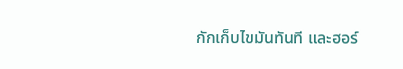กักเก็บไขมันทันที และฮอร์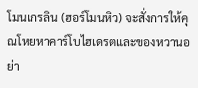โมนเกรลิน (ฮอร์โมนหิว) จะสั่งการให้คุณโหยหาคาร์โบไฮเดรตและของหวานอย่า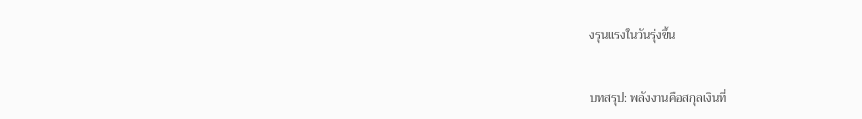งรุนแรงในวันรุ่งขึ้น


บทสรุป: พลังงานคือสกุลเงินที่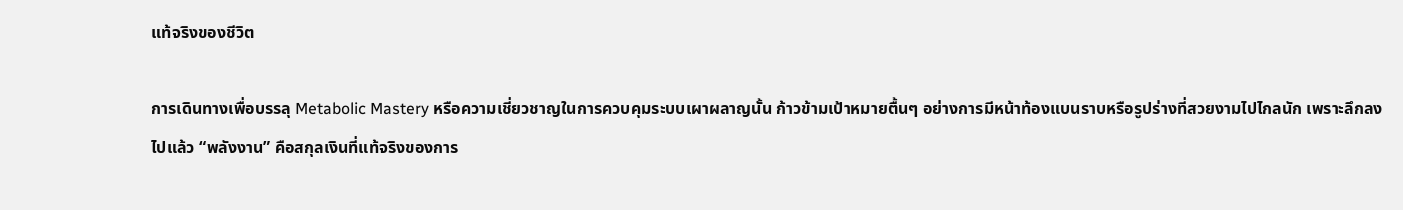แท้จริงของชีวิต

การเดินทางเพื่อบรรลุ Metabolic Mastery หรือความเชี่ยวชาญในการควบคุมระบบเผาผลาญนั้น ก้าวข้ามเป้าหมายตื้นๆ อย่างการมีหน้าท้องแบนราบหรือรูปร่างที่สวยงามไปไกลนัก เพราะลึกลงไปแล้ว “พลังงาน” คือสกุลเงินที่แท้จริงของการ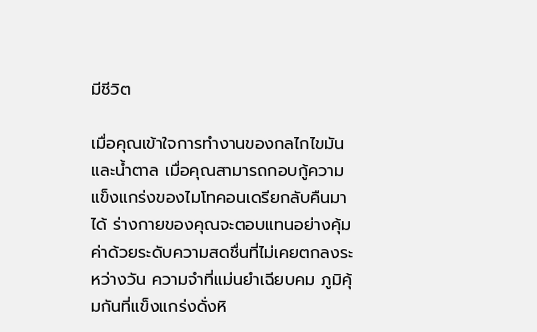มีชีวิต

เมื่อคุณเข้าใจการทำงานของกลไกไขมันและน้ำตาล เมื่อคุณสามารถกอบกู้ความแข็งแกร่งของไมโทคอนเดรียกลับคืนมาได้ ร่างกายของคุณจะตอบแทนอย่างคุ้มค่าด้วยระดับความสดชื่นที่ไม่เคยตกลงระหว่างวัน ความจำที่แม่นยำเฉียบคม ภูมิคุ้มกันที่แข็งแกร่งดั่งหิ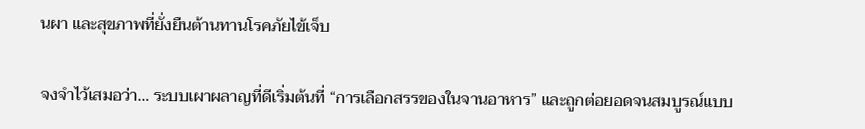นผา และสุขภาพที่ยั่งยืนต้านทานโรคภัยไข้เจ็บ

จงจำไว้เสมอว่า… ระบบเผาผลาญที่ดีเริ่มต้นที่ “การเลือกสรรของในจานอาหาร” และถูกต่อยอดจนสมบูรณ์แบบ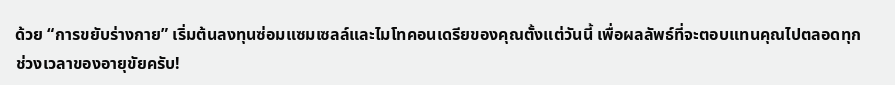ด้วย “การขยับร่างกาย” เริ่มต้นลงทุนซ่อมแซมเซลล์และไมโทคอนเดรียของคุณตั้งแต่วันนี้ เพื่อผลลัพธ์ที่จะตอบแทนคุณไปตลอดทุกช่วงเวลาของอายุขัยครับ!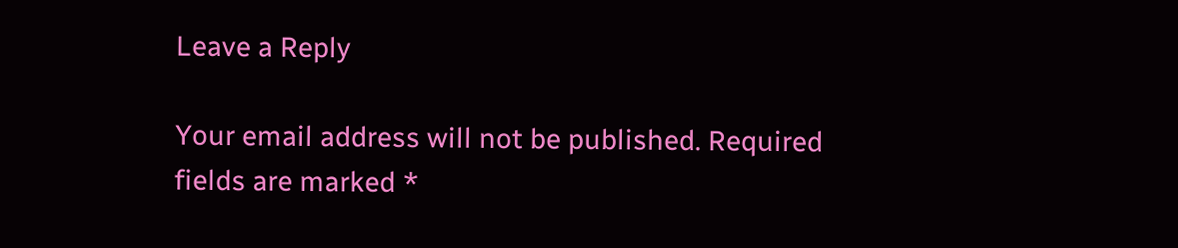Leave a Reply

Your email address will not be published. Required fields are marked *